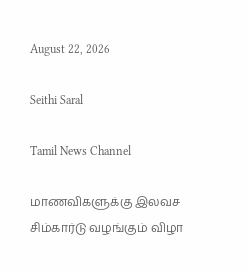August 22, 2026

Seithi Saral

Tamil News Channel

மாணவிகளுக்கு இலவச சிம்கார்டு வழங்கும் விழா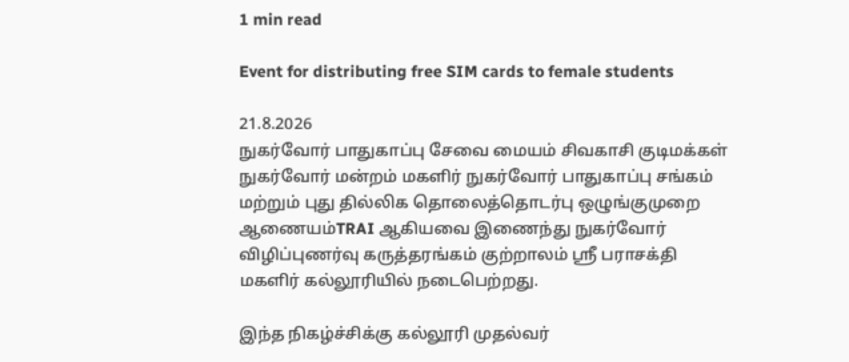1 min read

Event for distributing free SIM cards to female students

21.8.2026
நுகர்வோர் பாதுகாப்பு சேவை மையம் சிவகாசி குடிமக்கள் நுகர்வோர் மன்றம் மகளிர் நுகர்வோர் பாதுகாப்பு சங்கம் மற்றும் புது தில்லிக தொலைத்தொடர்பு ஒழுங்குமுறை ஆணையம்TRAI ஆகியவை இணைந்து நுகர்வோர் விழிப்புணர்வு கருத்தரங்கம் குற்றாலம் ஸ்ரீ பராசக்தி மகளிர் கல்லூரியில் நடைபெற்றது.

இந்த நிகழ்ச்சிக்கு கல்லூரி முதல்வர்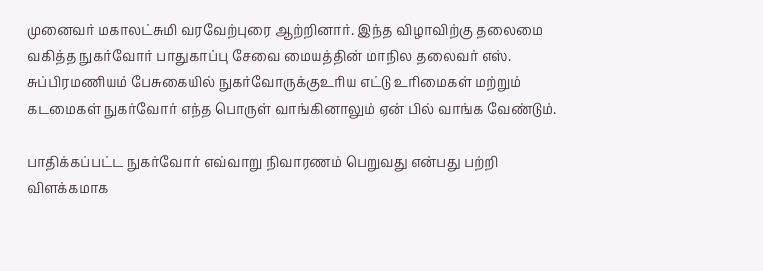முனைவர் மகாலட்சுமி வரவேற்புரை ஆற்றினார். இந்த விழாவிற்கு தலைமை வகித்த நுகர்வோர் பாதுகாப்பு சேவை மையத்தின் மாநில தலைவர் எஸ். சுப்பிரமணியம் பேசுகையில் நுகர்வோருக்குஉரிய எட்டு உரிமைகள் மற்றும் கடமைகள் நுகர்வோர் எந்த பொருள் வாங்கினாலும் ஏன் பில் வாங்க வேண்டும்.

பாதிக்கப்பட்ட நுகர்வோர் எவ்வாறு நிவாரணம் பெறுவது என்பது பற்றி விளக்கமாக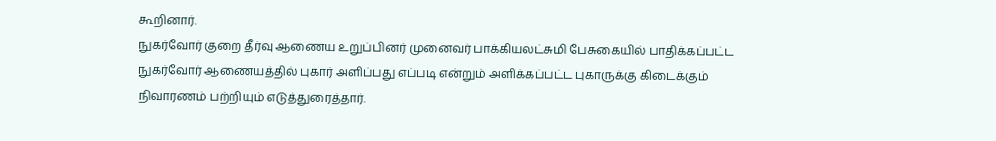கூறினார்.
நுகர்வோர் குறை தீர்வு ஆணைய உறுப்பினர் முனைவர் பாக்கியலட்சுமி பேசுகையில் பாதிக்கப்பட்ட நுகர்வோர் ஆணையத்தில் புகார் அளிப்பது எப்படி என்றும் அளிக்கப்பட்ட புகாருக்கு கிடைக்கும் நிவாரணம் பற்றியும் எடுத்துரைத்தார்.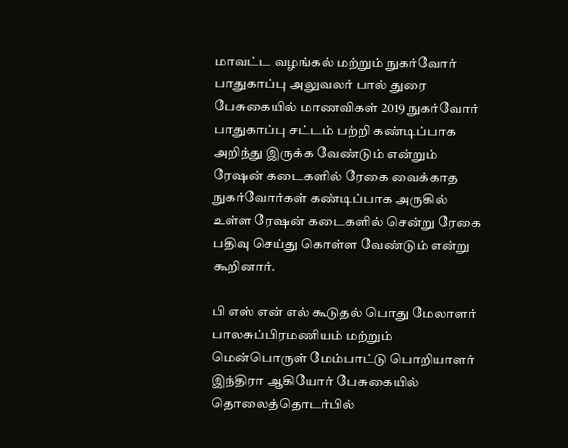மாவட்ட வழங்கல் மற்றும் நுகர்வோர் பாதுகாப்பு அலுவலர் பால் துரை பேசுகையில் மாணவிகள் 2019 நுகர்வோர் பாதுகாப்பு சட்டம் பற்றி கண்டிப்பாக அறிந்து இருக்க வேண்டும் என்றும் ரேஷன் கடைகளில் ரேகை வைக்காத நுகர்வோர்கள் கண்டிப்பாக அருகில் உள்ள ரேஷன் கடைகளில் சென்று ரேகை பதிவு செய்து கொள்ள வேண்டும் என்று கூறினார்.

பி எஸ் என் எல் கூடுதல் பொது மேலாளர் பாலசுப்பிரமணியம் மற்றும் மென்பொருள் மேம்பாட்டு பொறியாளர் இந்திரா ஆகியோர் பேசுகையில் தொலைத்தொடர்பில்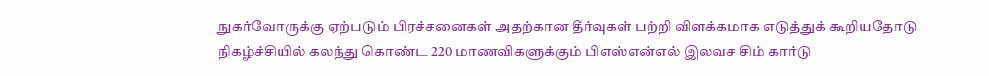நுகர்வோருக்கு ஏற்படும் பிரச்சனைகள் அதற்கான தீர்வுகள் பற்றி விளக்கமாக எடுத்துக் கூறியதோடு நிகழ்ச்சியில் கலந்து கொண்ட 220 மாணவிகளுக்கும் பிஎஸ்என்எல் இலவச சிம் கார்டு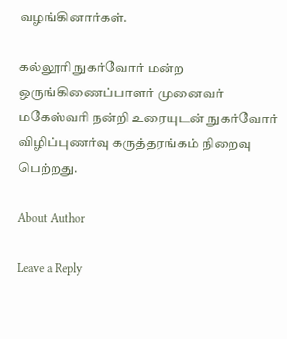வழங்கினார்கள்.

கல்லூரி நுகர்வோர் மன்ற ஒருங்கிணைப்பாளர் முனைவர் மகேஸ்வரி நன்றி உரையுடன் நுகர்வோர் விழிப்புணர்வு கருத்தரங்கம் நிறைவு பெற்றது.

About Author

Leave a Reply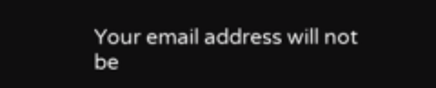Your email address will not be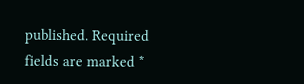published. Required fields are marked *